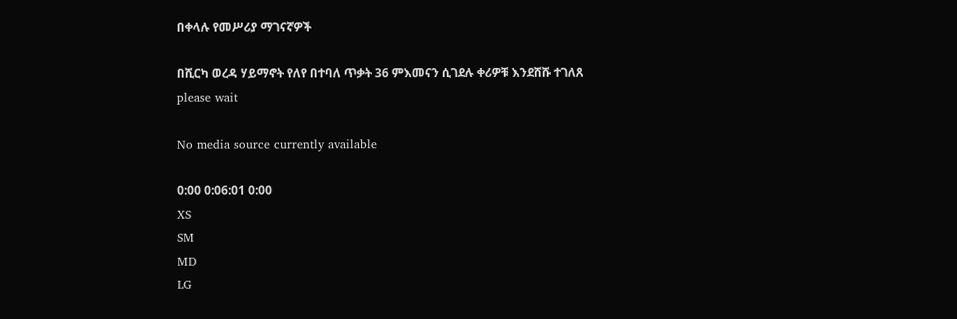በቀላሉ የመሥሪያ ማገናኛዎች

በሺርካ ወረዳ ሃይማኖት የለየ በተባለ ጥቃት 36 ምእመናን ሲገደሉ ቀሪዎቹ እንደሸሹ ተገለጸ
please wait

No media source currently available

0:00 0:06:01 0:00
XS
SM
MD
LG